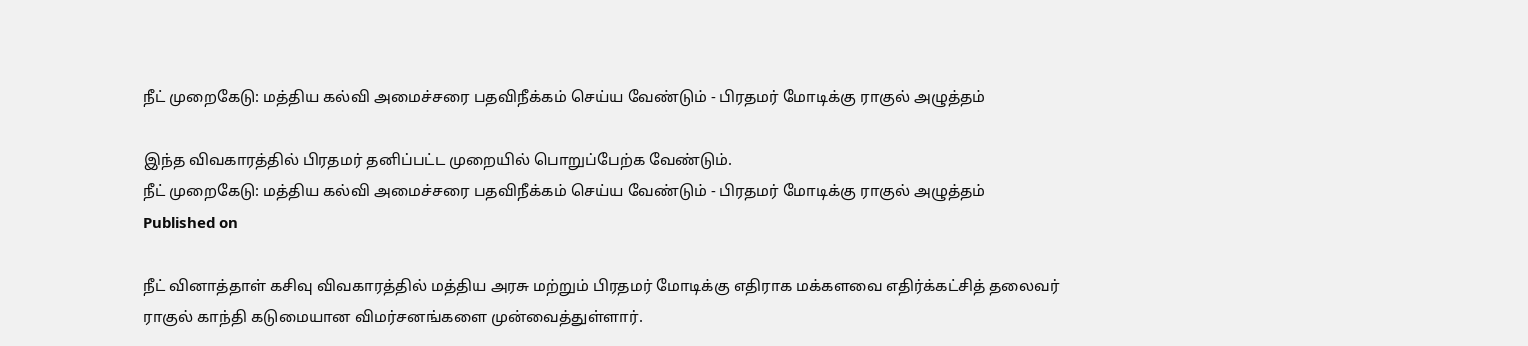நீட் முறைகேடு: மத்திய கல்வி அமைச்சரை பதவிநீக்கம் செய்ய வேண்டும் - பிரதமர் மோடிக்கு ராகுல் அழுத்தம்

இந்த விவகாரத்தில் பிரதமர் தனிப்பட்ட முறையில் பொறுப்பேற்க வேண்டும்.
நீட் முறைகேடு: மத்திய கல்வி அமைச்சரை பதவிநீக்கம் செய்ய வேண்டும் - பிரதமர் மோடிக்கு ராகுல் அழுத்தம்
Published on

நீட் வினாத்தாள் கசிவு விவகாரத்தில் மத்திய அரசு மற்றும் பிரதமர் மோடிக்கு எதிராக மக்களவை எதிர்க்கட்சித் தலைவர் ராகுல் காந்தி கடுமையான விமர்சனங்களை முன்வைத்துள்ளார்.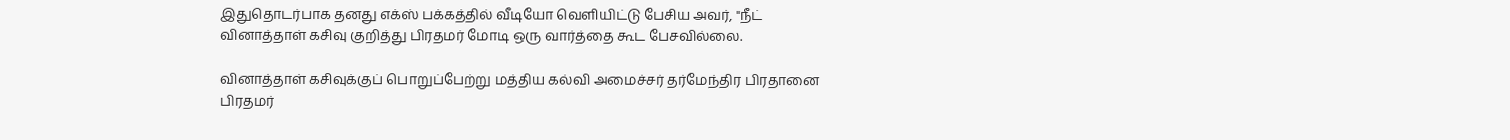இதுதொடர்பாக தனது எக்ஸ் பக்கத்தில் வீடியோ வெளியிட்டு பேசிய அவர், "நீட் வினாத்தாள் கசிவு குறித்து பிரதமர் மோடி ஒரு வார்த்தை கூட பேசவில்லை.

வினாத்தாள் கசிவுக்குப் பொறுப்பேற்று மத்திய கல்வி அமைச்சர் தர்மேந்திர பிரதானை பிரதமர்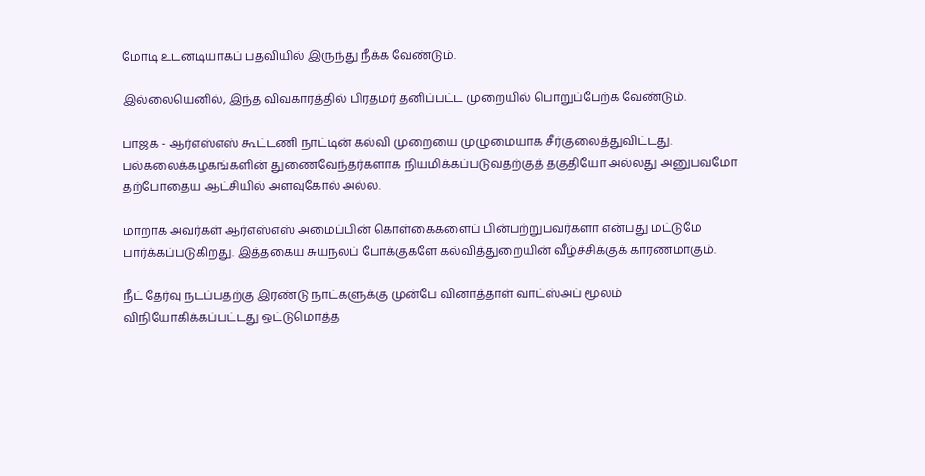மோடி உடனடியாகப் பதவியில் இருந்து நீக்க வேண்டும்.

இல்லையெனில், இந்த விவகாரத்தில் பிரதமர் தனிப்பட்ட முறையில் பொறுப்பேற்க வேண்டும்.

பாஜக - ஆர்எஸ்எஸ் கூட்டணி நாட்டின் கல்வி முறையை முழுமையாக சீர்குலைத்துவிட்டது. பல்கலைக்கழகங்களின் துணைவேந்தர்களாக நியமிக்கப்படுவதற்குத் தகுதியோ அல்லது அனுபவமோ தற்போதைய ஆட்சியில் அளவுகோல் அல்ல.

மாறாக அவர்கள் ஆர்எஸ்எஸ் அமைப்பின் கொள்கைகளைப் பின்பற்றுபவர்களா என்பது மட்டுமே பார்க்கப்படுகிறது. இத்தகைய சுயநலப் போக்குகளே கல்வித்துறையின் வீழ்ச்சிக்குக் காரணமாகும்.

நீட் தேர்வு நடப்பதற்கு இரண்டு நாட்களுக்கு முன்பே வினாத்தாள் வாட்ஸ்அப் மூலம் விநியோகிக்கப்பட்டது ஒட்டுமொத்த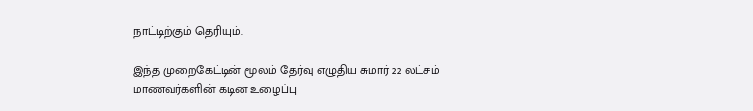நாட்டிற்கும் தெரியும்.

இந்த முறைகேட்டின் மூலம் தேர்வு எழுதிய சுமார் 22 லட்சம் மாணவர்களின் கடின உழைப்பு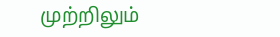முற்றிலும்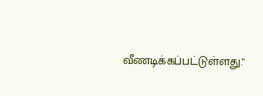வீணடிக்கப்பட்டுள்ளது."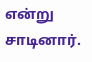என்று சாடினார்.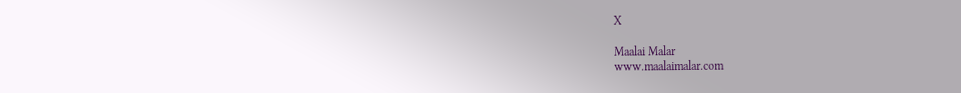X

Maalai Malar
www.maalaimalar.com